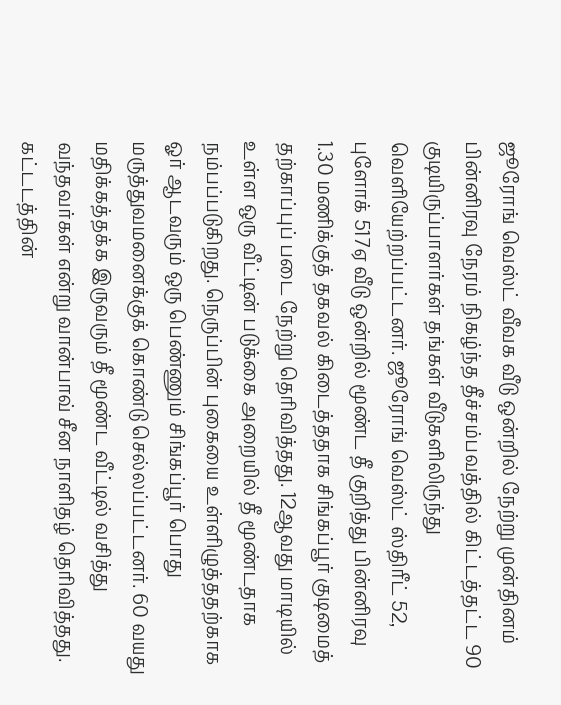ஜூரோங் வெஸ்ட் வீவக வீடு ஒன்றில் நேற்று முன்தினம் பின்னிரவு நேரம் நிகழ்ந்த தீச்சம்பவத்தில் கிட்டத்தட்ட 90 குடியிருப்பாளர்கள் தங்கள் வீடுகளிலிருந்து வெளியேற்றப்பட்டனர். ஜூரோங் வெஸ்ட் ஸ்திரீட் 52, புளோக் 517ஏ வீடு ஒன்றில் மூண்ட தீ குறித்து பின்னிரவு 1.30 மணிக்குத் தகவல் கிடைத்ததாக சிங்கப்பூர் குடிமைத் தற்காப்புப் படை நேற்று தெரிவித்தது. 12ஆவது மாடியில் உள்ள ஒரு வீட்டின் படுக்கை அறையில் தீ மூண்டதாக நம்பப்படுகிறது. நெருப்பின் புகையை உள்ளிழுத்ததற்காக ஓர் ஆடவரும் ஒரு பெண்ணும் சிங்கப்பூர் பொது மருத்துவமனைக்குக் கொண்டு செல்லப்பட்டனர். 60 வயது மதிக்கத்தக்க இருவரும் தீ மூண்ட வீட்டில் வசித்து வந்தவர்கள் என்று வான்பாவ் சீன நாளிதழ் தெரிவித்தது. கட்டடத்தின்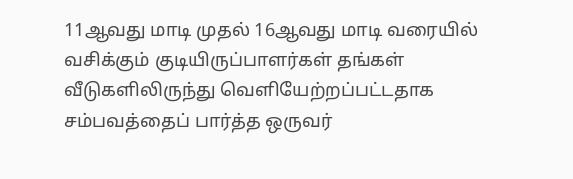11ஆவது மாடி முதல் 16ஆவது மாடி வரையில் வசிக்கும் குடியிருப்பாளர்கள் தங்கள் வீடுகளிலிருந்து வெளியேற்றப்பட்டதாக சம்பவத்தைப் பார்த்த ஒருவர்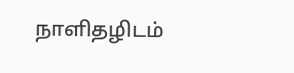நாளிதழிடம்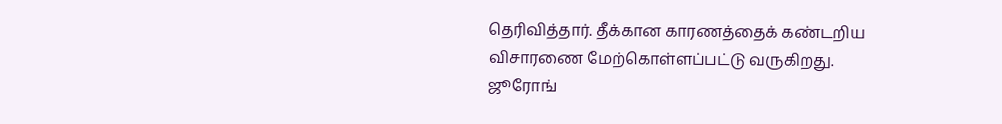தெரிவித்தார். தீக்கான காரணத்தைக் கண்டறிய விசாரணை மேற்கொள்ளப்பட்டு வருகிறது.
ஜூரோங்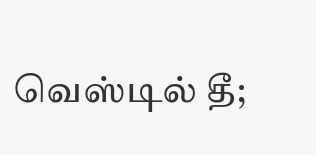வெஸ்டில் தீ;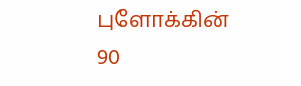புளோக்கின் 90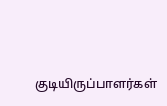குடியிருப்பாளர்கள்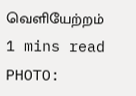வெளியேற்றம்
1 mins read
PHOTO: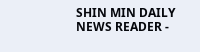SHIN MIN DAILY NEWS READER -